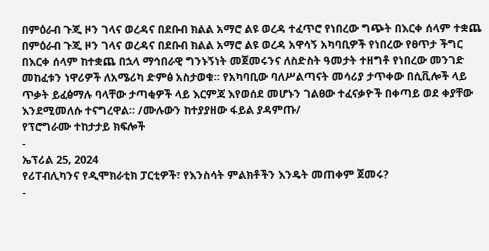በምዕራብ ጉጂ ዞን ገላና ወረዳና በደቡብ ክልል አማሮ ልዩ ወረዳ ተፈጥሮ የነበረው ግጭት በእርቀ ሰላም ተቋጨ
በምዕራብ ጉጂ ዞን ገላና ወረዳና በደቡብ ክልል አማሮ ልዩ ወረዳ አዋሳኝ አካባቢዎች የነበረው የፀጥታ ችግር በእርቀ ሰላም ከተቋጨ በኋላ ማኅበራዊ ግንኑኝነት መጀመሩንና ለስድስት ዓመታት ተዘግቶ የነበረው መንገድ መከፈቱን ነዋሪዎች ለአሜሪካ ድምፅ አስታወቁ። የአካባቢው ባለሥልጣናት መሳሪያ ታጥቀው በሲቪሎች ላይ ጥቃት ይፈፅማሉ ባላቸው ታጣቂዎች ላይ እርምጃ እየወሰደ መሆኑን ገልፀው ተፈናቃዮች በቀጣይ ወደ ቀያቸው እንደሚመለሱ ተናግረዋል። /ሙሉውን ከተያያዘው ፋይል ያዳምጡ/
የፕሮግራሙ ተከታታይ ክፍሎች
-
ኤፕሪል 25, 2024
የሪፐብሊካንና የዲሞክራቲክ ፓርቲዎች፣ የእንስሳት ምልክቶችን እንዴት መጠቀም ጀመሩ?
-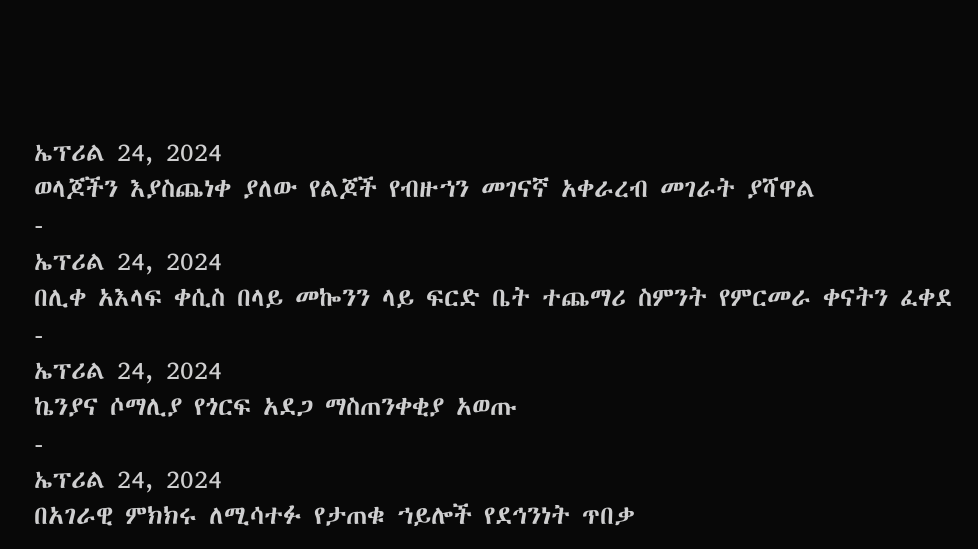ኤፕሪል 24, 2024
ወላጆችን እያስጨነቀ ያለው የልጆች የብዙኀን መገናኛ አቀራረብ መገራት ያሻዋል
-
ኤፕሪል 24, 2024
በሊቀ አእላፍ ቀሲስ በላይ መኰንን ላይ ፍርድ ቤት ተጨማሪ ስምንት የምርመራ ቀናትን ፈቀደ
-
ኤፕሪል 24, 2024
ኬንያና ሶማሊያ የጎርፍ አደጋ ማስጠንቀቂያ አወጡ
-
ኤፕሪል 24, 2024
በአገራዊ ምክክሩ ለሚሳተፉ የታጠቁ ኀይሎች የደኅንነት ጥበቃ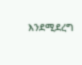እንደሚደረግ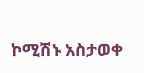ኮሚሽኑ አስታወቀ